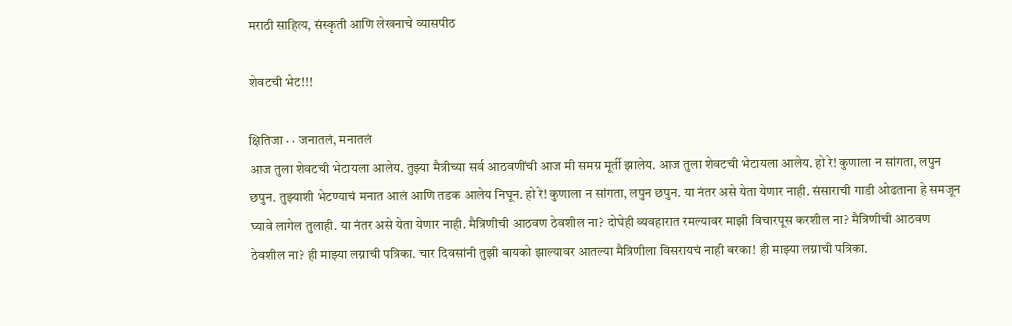मराठी साहित्य, संस्कृती आणि लेखनाचे व्यासपीठ

शेवटची भेट!!!

क्षितिजा · · जनातलं, मनातलं
आज तुला शेवटची भेटायला आलेय. तुझ्या मैत्रीच्या सर्व आठवणींची आज मी समग्र मूर्ती झालेय. आज तुला शेवटची भेटायला आलेय. हो रे! कुणाला न सांगता, लपुन छपुन. तुझ्याशी भेटण्याचं मनात आलं आणि तडक आलेय निघून. हो रे! कुणाला न सांगता, लपुन छपुन. या नंतर असे येता येणार नाही. संसाराची गाडी ओढताना हे समजून घ्यावे लागेल तुलाही. या नंतर असे येता येणार नाही. मैत्रिणीची आठवण ठेवशील ना? दोघेही व्यवहारात रमल्यावर माझी विचारपूस करशील ना? मैत्रिणीची आठवण ठेवशील ना? ही माझ्या लग्नाची पत्रिका. चार दिवसांनी तुझी बायको झाल्यावर आतल्या मैत्रिणीला विसरायचं नाही बरका! ही माझ्या लग्नाची पत्रिका.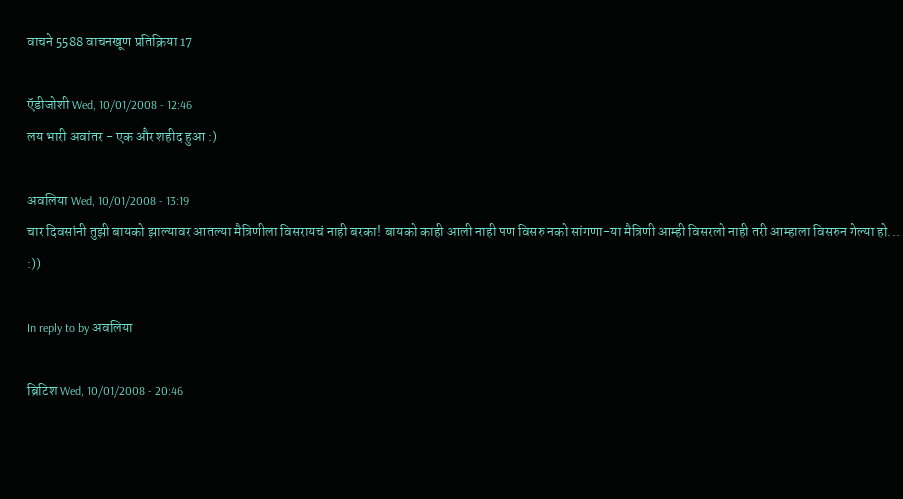वाचने 5588 वाचनखूण प्रतिक्रिया 17

ऍडीजोशी Wed, 10/01/2008 - 12:46
लय भारी अवांतर - एक और शहीद हुआ :)

अवलिया Wed, 10/01/2008 - 13:19
चार दिवसांनी तुझी बायको झाल्यावर आतल्या मैत्रिणीला विसरायचं नाही बरका! बायको काही आली नाही पण विसरु नको सांगणा-या मैत्रिणी आम्ही विसरलो नाही तरी आम्हाला विसरुन गेल्या हो... :))

In reply to by अवलिया

ब्रिटिश Wed, 10/01/2008 - 20:46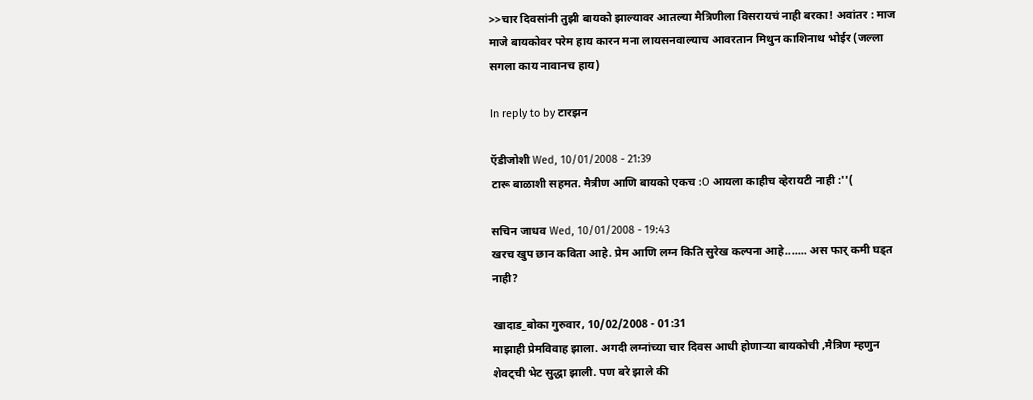>>चार दिवसांनी तुझी बायको झाल्यावर आतल्या मैत्रिणीला विसरायचं नाही बरका! अवांतर : माज माजे बायकोवर परेम हाय कारन मना लायसनवाल्याच आवरतान मिथुन काशिनाथ भोईर (जल्ला सगला काय नावानच हाय)

In reply to by टारझन

ऍडीजोशी Wed, 10/01/2008 - 21:39
टारू बाळाशी सहमत. मैत्रीण आणि बायको एकच :O आयला काहीच व्हेरायटी नाही :''(

सचिन जाधव Wed, 10/01/2008 - 19:43
खरच खुप छान कविता आहे. प्रेम आणि लग्न किति सुरेख कल्पना आहे....... अस फार् कमी घड्त नाही?

खादाड_बोका गुरुवार, 10/02/2008 - 01:31
माझाही प्रेमविवाह झाला. अगदी लग्नांच्या चार दिवस आधी होणार्‍या बायकोची ,मैत्रिण म्हणुन शेवट्ची भेट सुद्धा झाली. पण बरे झाले की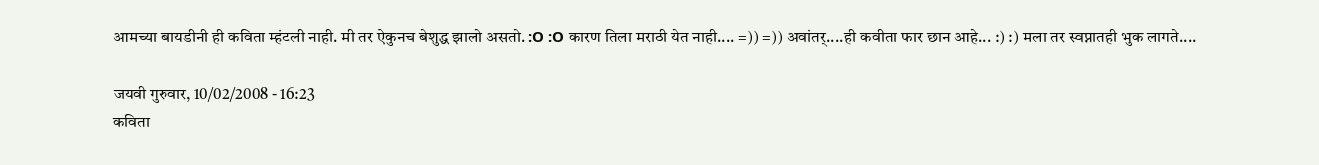आमच्या बायडीनी ही कविता म्हंटली नाही. मी तर ऐकुनच बेशुद्ध झालो असतो. :O :O कारण तिला मराठी येत नाही.... =)) =)) अवांतर्....ही कवीता फार छान आहे... :) :) मला तर स्वप्नातही भुक लागते....

जयवी गुरुवार, 10/02/2008 - 16:23
कविता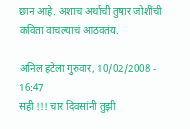छान आहे. अशाच अर्थाची तुषार जोशींची कविता वाचल्याचं आठवतंय.

अनिल हटेला गुरुवार, 10/02/2008 - 16:47
सही !!! चार दिवसांनी तुझी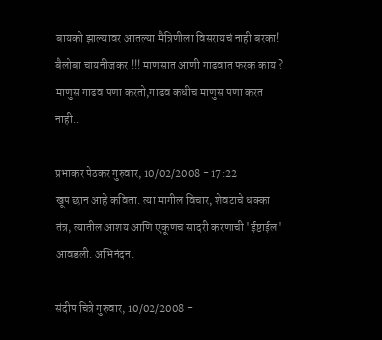बायको झाल्यावर आतल्या मैत्रिणीला विसरायचं नाही बरका! बैलोबा चायनीजकर !!! माणसात आणी गाढवात फरक काय ? माणुस गाढव पणा करतो,गाढव कधीच माणुस पणा करत नाही..

प्रभाकर पेठकर गुरुवार, 10/02/2008 - 17:22
खूप छान आहे कविता. त्या मागील विचार, शेवटाचे धक्का तंत्र, त्यातील आशय आणि एकूणच सादरी करणाची 'ईष्टाईल' आवडली. अभिनंदन.

संदीप चित्रे गुरुवार, 10/02/2008 -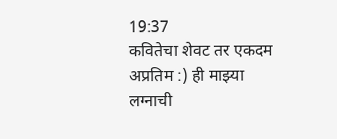19:37
कवितेचा शेवट तर एकदम अप्रतिम :) ही माझ्या लग्नाची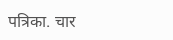पत्रिका. चार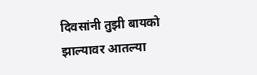दिवसांनी तुझी बायको झाल्यावर आतल्या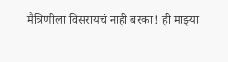मैत्रिणीला विसरायचं नाही बरका! ही माझ्या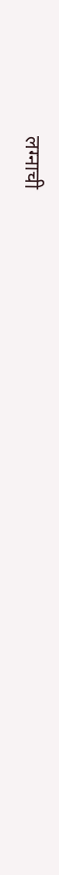लग्नाची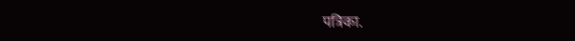पत्रिका.